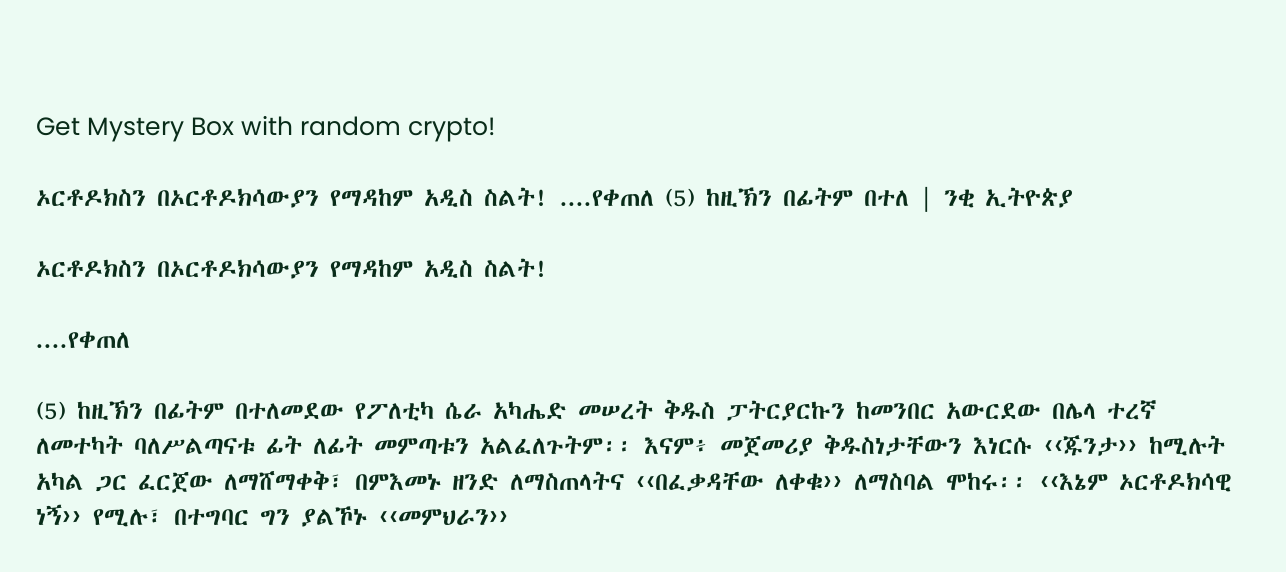Get Mystery Box with random crypto!

ኦርቶዶክስን በኦርቶዶክሳውያን የማዳከም አዲስ ስልት! ....የቀጠለ (5) ከዚኽን በፊትም በተለ | ንቂ ኢትዮጵያ

ኦርቶዶክስን በኦርቶዶክሳውያን የማዳከም አዲስ ስልት!

....የቀጠለ

(5) ከዚኽን በፊትም በተለመደው የፖለቲካ ሴራ አካሔድ መሠረት ቅዱስ ፓትርያርኩን ከመንበር አውርደው በሌላ ተረኛ ለመተካት ባለሥልጣናቱ ፊት ለፊት መምጣቱን አልፈለጉትም፡፡ እናም፥ መጀመሪያ ቅዱስነታቸውን እነርሱ ‹‹ጁንታ›› ከሚሉት አካል ጋር ፈርጀው ለማሸማቀቅ፣ በምእመኑ ዘንድ ለማስጠላትና ‹‹በፈቃዳቸው ለቀቁ›› ለማስባል ሞከሩ፡፡ ‹‹እኔም ኦርቶዶክሳዊ
ነኝ›› የሚሉ፣ በተግባር ግን ያልኾኑ ‹‹መምህራን››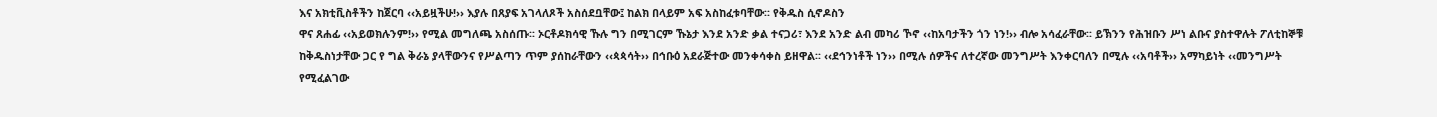እና አክቲቪስቶችን ከጀርባ ‹‹አይዟችሁ!›› እያሉ በጸያፍ አገላለጾች አስሰደቧቸው፤ ከልክ በላይም አፍ አስከፈቱባቸው፡፡ የቅዱስ ሲኖዶስን
ዋና ጸሐፊ ‹‹አይወክሉንም!›› የሚል መግለጫ አስሰጡ፡፡ ኦርቶዶክሳዊ ኹሉ ግን በሚገርም ኹኔታ እንደ አንድ ቃል ተናጋሪ፣ እንደ አንድ ልብ መካሪ ኾኖ ‹‹ከአባታችን ጎን ነን!›› ብሎ አሳፈራቸው፡፡ ይኽንን የሕዝቡን ሥነ ልቡና ያስተዋሉት ፖለቲከኞቹ ከቅዱስነታቸው ጋር የ ግል ቅራኔ ያላቸውንና የሥልጣን ጥም ያሰከራቸውን ‹‹ጳጳሳት›› በኅቡዕ አደራጅተው መንቀሳቀስ ይዘዋል፡፡ ‹‹ደኅንነቶች ነን›› በሚሉ ሰዎችና ለተረኛው መንግሥት እንቀርባለን በሚሉ ‹‹አባቶች›› አማካይነት ‹‹መንግሥት የሚፈልገው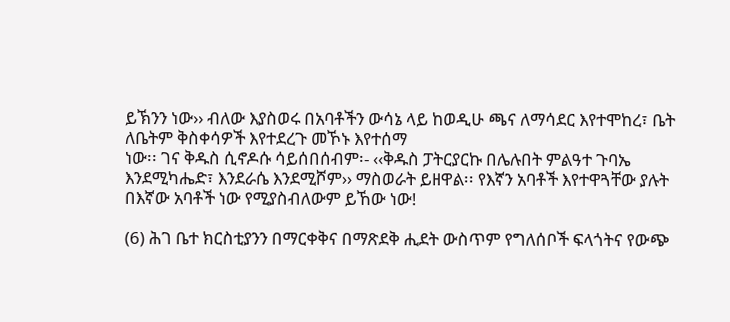ይኽንን ነው›› ብለው እያስወሩ በአባቶችን ውሳኔ ላይ ከወዲሁ ጫና ለማሳደር እየተሞከረ፣ ቤት ለቤትም ቅስቀሳዎች እየተደረጉ መኾኑ እየተሰማ
ነው፡፡ ገና ቅዱስ ሲኖዶሱ ሳይሰበሰብም፡- ‹‹ቅዱስ ፓትርያርኩ በሌሉበት ምልዓተ ጉባኤ እንደሚካሔድ፣ እንደራሴ እንደሚሾም›› ማስወራት ይዘዋል፡፡ የእኛን አባቶች እየተዋጓቸው ያሉት በእኛው አባቶች ነው የሚያስብለውም ይኸው ነው!

(6) ሕገ ቤተ ክርስቲያንን በማርቀቅና በማጽደቅ ሒደት ውስጥም የግለሰቦች ፍላጎትና የውጭ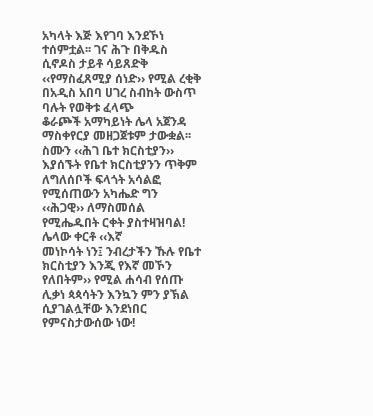አካላት እጅ እየገባ እንደኾነ ተሰምቷል፡፡ ገና ሕጉ በቅዱስ ሲኖዶስ ታይቶ ሳይጸድቅ ‹‹የማስፈጸሚያ ሰነድ›› የሚል ረቂቅ በአዲስ አበባ ሀገረ ስብከት ውስጥ ባሉት የወቅቱ ፈላጭ
ቆራጮች አማካይነት ሌላ አጀንዳ ማስቀየርያ መዘጋጀቱም ታውቋል፡፡ ስሙን ‹‹ሕገ ቤተ ክርስቲያን›› እያሰኙት የቤተ ክርስቲያንን ጥቅም ለግለሰቦች ፍላጎት አሳልፎ የሚሰጠውን አካሔድ ግን ‹‹ሕጋዊ›› ለማስመሰል የሚሔዱበት ርቀት ያስተዛዝባል! ሌላው ቀርቶ ‹‹እኛ
መነኮሳት ነን፤ ንብረታችን ኹሉ የቤተ ክርስቲያን እንጂ የእኛ መኾን የለበትም›› የሚል ሐሳብ የሰጡ ሊቃነ ጳጳሳትን እንኳን ምን ያኽል ሲያገልሏቸው እንደነበር የምናስታውሰው ነው!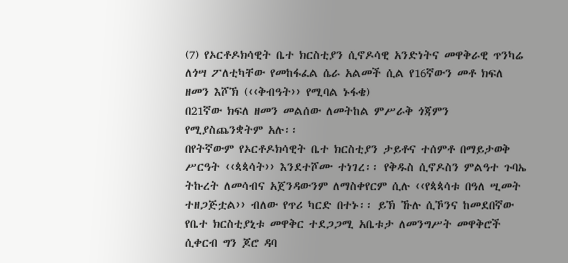(7) የኦርቶዶክሳዊት ቤተ ክርስቲያን ሲኖዶሳዊ አንድነትና መዋቅራዊ ጥንካሬ ለጎሣ ፖለቲካቸው የመከፋፈል ሴራ አልመች ሲል የ16ኛውን መቶ ክፍለ ዘመን እሾኽ (‹‹ቅብዓት›› የሚባል ኑፋቄ)
በ21ኛው ክፍለ ዘመን መልሰው ለመትከል ምሥራቅ ጎጃምን የሚያስጨንቋትም አሉ፡፡
በየትኛውም የኦርቶዶክሳዊት ቤተ ክርስቲያን ታይቶና ተሰምቶ በማይታወቅ ሥርዓት ‹‹ጳጳሳት›› እንደተሾሙ ተነገረ፡፡ የቅዱስ ሲኖዶስን ምልዓተ ጉባኤ ትኩረት ለመሳብና አጀንዳውንም ለማስቀየርም ሲሉ ‹‹የጳጳሳቱ በዓለ ሢመት ተዘጋጅቷል›› ብለው የጥሪ ካርድ በተኑ፡፡ ይኽ ኹሉ ሲኾንና ከመደበኛው የቤተ ክርስቲያኒቱ መዋቅር ተደጋጋሚ አቤቱታ ለመንግሥት መዋቅሮች ሲቀርብ ግን ጆሮ ዳባ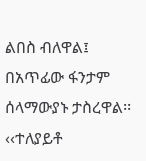ልበስ ብለዋል፤ በአጥፊው ፋንታም ሰላማውያኑ ታስረዋል፡፡ ‹‹ተለያይቶ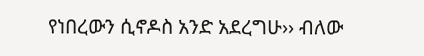የነበረውን ሲኖዶስ አንድ አደረግሁ›› ብለው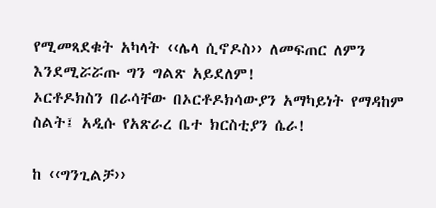የሚመጻደቁት አካላት ‹‹ሌላ ሲኖዶስ›› ለመፍጠር ለምን እንደሚሯሯጡ ግን ግልጽ አይደለም!
ኦርቶዶክስን በራሳቸው በኦርቶዶክሳውያን አማካይነት የማዳከም ስልት፤ አዲሱ የአጽራረ ቤተ ክርስቲያን ሴራ!

ከ ‹‹ግንጊልቻ››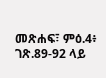መጽሐፍ፣ ምዕ.4፥ ገጽ.89-92 ላይ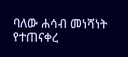ባለው ሐሳብ መነሻነት የተጠናቀረ